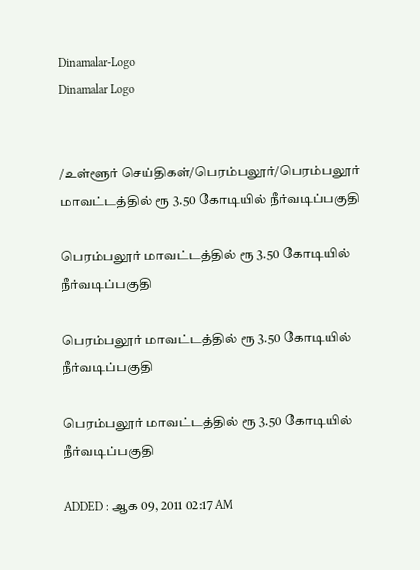Dinamalar-Logo
Dinamalar Logo


/உள்ளூர் செய்திகள்/பெரம்பலூர்/பெரம்பலூர் மாவட்டத்தில் ரூ 3.50 கோடியில் நீர்வடிப்பகுதி

பெரம்பலூர் மாவட்டத்தில் ரூ 3.50 கோடியில் நீர்வடிப்பகுதி

பெரம்பலூர் மாவட்டத்தில் ரூ 3.50 கோடியில் நீர்வடிப்பகுதி

பெரம்பலூர் மாவட்டத்தில் ரூ 3.50 கோடியில் நீர்வடிப்பகுதி

ADDED : ஆக 09, 2011 02:17 AM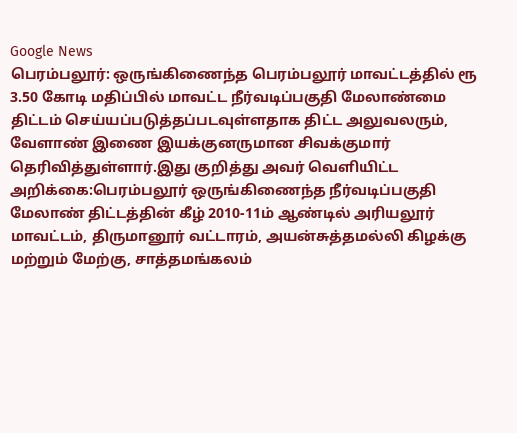Google News
பெரம்பலூர்: ஒருங்கிணைந்த பெரம்பலூர் மாவட்டத்தில் ரூ 3.50 கோடி மதிப்பில் மாவட்ட நீர்வடிப்பகுதி மேலாண்மை திட்டம் செய்யப்படுத்தப்படவுள்ளதாக திட்ட அலுவலரும், வேளாண் இணை இயக்குனருமான சிவக்குமார் தெரிவித்துள்ளார்.இது குறித்து அவர் வெளியிட்ட அறிக்கை:பெரம்பலூர் ஒருங்கிணைந்த நீர்வடிப்பகுதி மேலாண் திட்டத்தின் கீழ் 2010-11ம் ஆண்டில் அரியலூர் மாவட்டம், திருமானூர் வட்டாரம், அயன்சுத்தமல்லி கிழக்கு மற்றும் மேற்கு, சாத்தமங்கலம்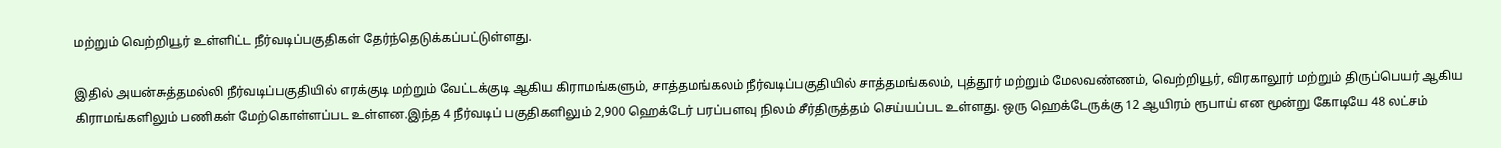மற்றும் வெற்றியூர் உள்ளிட்ட நீர்வடிப்பகுதிகள் தேர்ந்தெடுக்கப்பட்டுள்ளது.

இதில் அயன்சுத்தமல்லி நீர்வடிப்பகுதியில் எரக்குடி மற்றும் வேட்டக்குடி ஆகிய கிராமங்களும், சாத்தமங்கலம் நீர்வடிப்பகுதியில் சாத்தமங்கலம், புத்தூர் மற்றும் மேலவண்ணம், வெற்றியூர், விரகாலூர் மற்றும் திருப்பெயர் ஆகிய கிராமங்களிலும் பணிகள் மேற்கொள்ளப்பட உள்ளன.இந்த 4 நீர்வடிப் பகுதிகளிலும் 2,900 ஹெக்டேர் பரப்பளவு நிலம் சீர்திருத்தம் செய்யப்பட உள்ளது. ஒரு ஹெக்டேருக்கு 12 ஆயிரம் ரூபாய் என மூன்று கோடியே 48 லட்சம்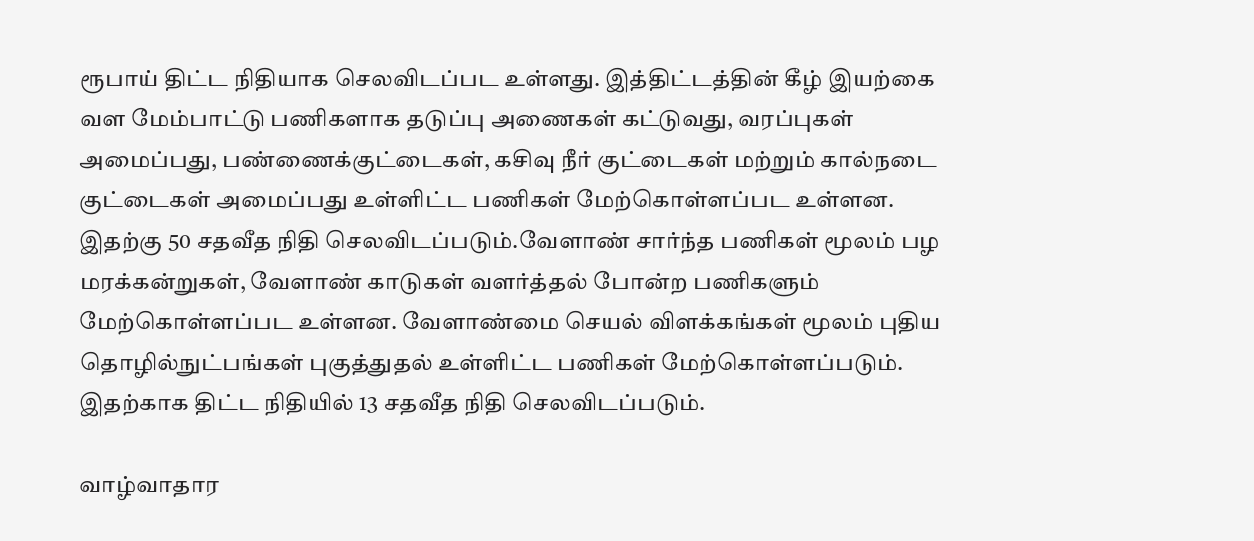ரூபாய் திட்ட நிதியாக செலவிடப்பட உள்ளது. இத்திட்டத்தின் கீழ் இயற்கை வள மேம்பாட்டு பணிகளாக தடுப்பு அணைகள் கட்டுவது, வரப்புகள் அமைப்பது, பண்ணைக்குட்டைகள், கசிவு நீர் குட்டைகள் மற்றும் கால்நடை குட்டைகள் அமைப்பது உள்ளிட்ட பணிகள் மேற்கொள்ளப்பட உள்ளன. இதற்கு 50 சதவீத நிதி செலவிடப்படும்.வேளாண் சார்ந்த பணிகள் மூலம் பழ மரக்கன்றுகள், வேளாண் காடுகள் வளர்த்தல் போன்ற பணிகளும் மேற்கொள்ளப்பட உள்ளன. வேளாண்மை செயல் விளக்கங்கள் மூலம் புதிய தொழில்நுட்பங்கள் புகுத்துதல் உள்ளிட்ட பணிகள் மேற்கொள்ளப்படும். இதற்காக திட்ட நிதியில் 13 சதவீத நிதி செலவிடப்படும்.

வாழ்வாதார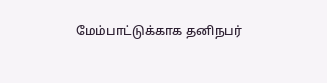மேம்பாட்டுக்காக தனிநபர்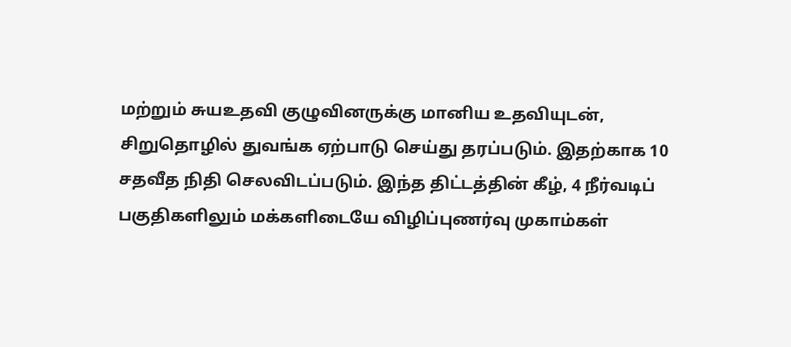மற்றும் சுயஉதவி குழுவினருக்கு மானிய உதவியுடன், சிறுதொழில் துவங்க ஏற்பாடு செய்து தரப்படும். இதற்காக 10 சதவீத நிதி செலவிடப்படும். இந்த திட்டத்தின் கீழ், 4 நீர்வடிப் பகுதிகளிலும் மக்களிடையே விழிப்புணர்வு முகாம்கள்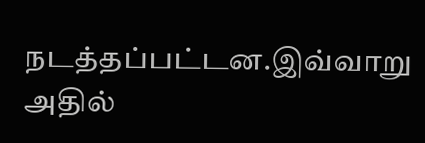நடத்தப்பட்டன.இவ்வாறு அதில்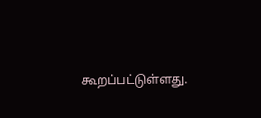கூறப்பட்டுள்ளது.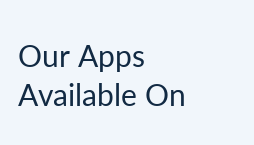Our Apps Available On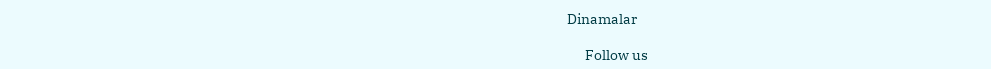Dinamalar

      Follow us